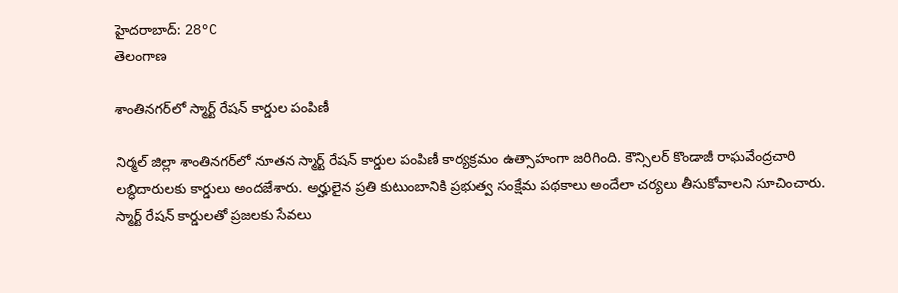హైదరాబాద్: 28°C
తెలంగాణ

శాంతినగర్‌లో స్మార్ట్ రేషన్ కార్డుల పంపిణీ

నిర్మల్‌ జిల్లా శాంతినగర్‌లో నూతన స్మార్ట్‌ రేషన్‌ కార్డుల పంపిణీ కార్యక్రమం ఉత్సాహంగా జరిగింది. కౌన్సిలర్‌ కొండాజీ రాఘవేంద్రచారి లబ్ధిదారులకు కార్డులు అందజేశారు. అర్హులైన ప్రతి కుటుంబానికి ప్రభుత్వ సంక్షేమ పథకాలు అందేలా చర్యలు తీసుకోవాలని సూచించారు. స్మార్ట్‌ రేషన్‌ కార్డులతో ప్రజలకు సేవలు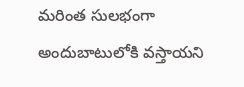మరింత సులభంగా అందుబాటులోకి వస్తాయని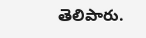తెలిపారు.